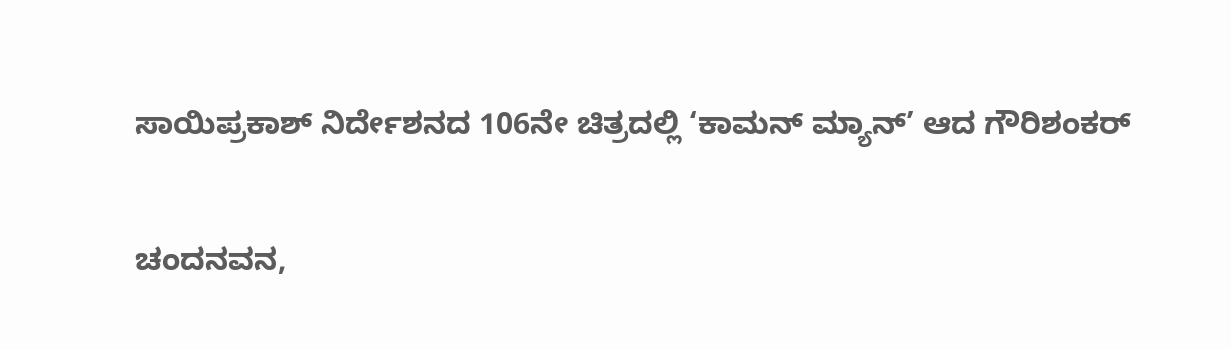ಸಾಯಿಪ್ರಕಾಶ್‍ ನಿರ್ದೇಶನದ 106ನೇ ಚಿತ್ರದಲ್ಲಿ ‘ಕಾಮನ್ ಮ್ಯಾನ್’ ಆದ ಗೌರಿಶಂಕರ್

ಚಂದನವನ,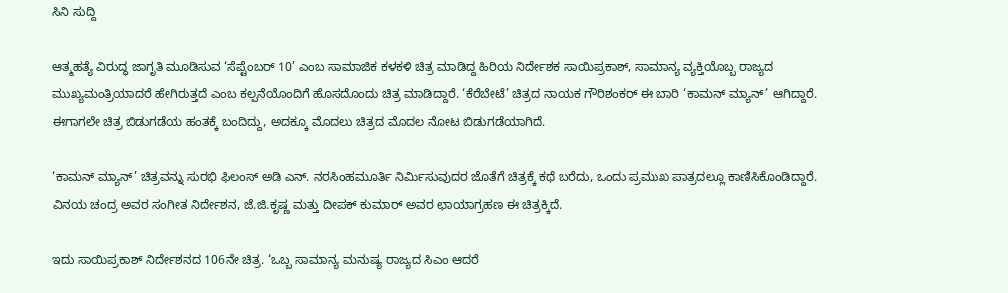ಸಿನಿ ಸುದ್ದಿ

ಆತ್ಮಹತ್ಯೆ ವಿರುದ್ಧ ಜಾಗೃತಿ ಮೂಡಿಸುವ ‘ಸೆಪ್ಟೆಂಬರ್ 10’ ಎಂಬ ಸಾಮಾಜಿಕ ಕಳಕಳಿ ಚಿತ್ರ ಮಾಡಿದ್ದ ಹಿರಿಯ ನಿರ್ದೇಶಕ ಸಾಯಿಪ್ರಕಾಶ್‍, ಸಾಮಾನ್ಯ ವ್ಯಕ್ತಿಯೊಬ್ಬ ರಾಜ್ಯದ ಮುಖ್ಯಮಂತ್ರಿಯಾದರೆ ಹೇಗಿರುತ್ತದೆ ಎಂಬ ಕಲ್ಪನೆಯೊಂದಿಗೆ ಹೊಸದೊಂದು ಚಿತ್ರ ಮಾಡಿದ್ದಾರೆ. ‘ಕೆರೆಬೇಟೆ’ ಚಿತ್ರದ ನಾಯಕ ಗೌರಿಶಂಕರ್‍ ಈ ಬಾರಿ ‘ಕಾಮನ್‍ ಮ್ಯಾನ್‍’ ಆಗಿದ್ದಾರೆ. ಈಗಾಗಲೇ ಚಿತ್ರ ಬಿಡುಗಡೆಯ ಹಂತಕ್ಕೆ ಬಂದಿದ್ದು, ಅದಕ್ಕೂ ಮೊದಲು ಚಿತ್ರದ ಮೊದಲ ನೋಟ ಬಿಡುಗಡೆಯಾಗಿದೆ.

‘ಕಾಮನ್‍ ಮ್ಯಾನ್‍’ ಚಿತ್ರವನ್ನು ಸುರಭಿ ಫಿಲಂಸ್ ಅಡಿ ಎನ್. ನರಸಿಂಹಮೂರ್ತಿ ನಿರ್ಮಿಸುವುದರ ಜೊತೆಗೆ ಚಿತ್ರಕ್ಕೆ ಕಥೆ ಬರೆದು, ಒಂದು ಪ್ರಮುಖ ಪಾತ್ರದಲ್ಲೂ ಕಾಣಿಸಿಕೊಂಡಿದ್ದಾರೆ. ವಿನಯ ಚಂದ್ರ ಅವರ ಸಂಗೀತ ನಿರ್ದೇಶನ, ಜೆ‌.ಜಿ.ಕೃಷ್ಣ ಮತ್ತು ದೀಪಕ್ ಕುಮಾರ್ ಅವರ ಛಾಯಾಗ್ರಹಣ ಈ ಚಿತ್ರಕ್ಕಿದೆ.

ಇದು ಸಾಯಿಪ್ರಕಾಶ್ ನಿರ್ದೇಶನದ 106ನೇ ಚಿತ್ರ. ‘ಒಬ್ಬ ಸಾಮಾನ್ಯ ಮನುಷ್ಯ ರಾಜ್ಯದ ಸಿಎಂ ಆದರೆ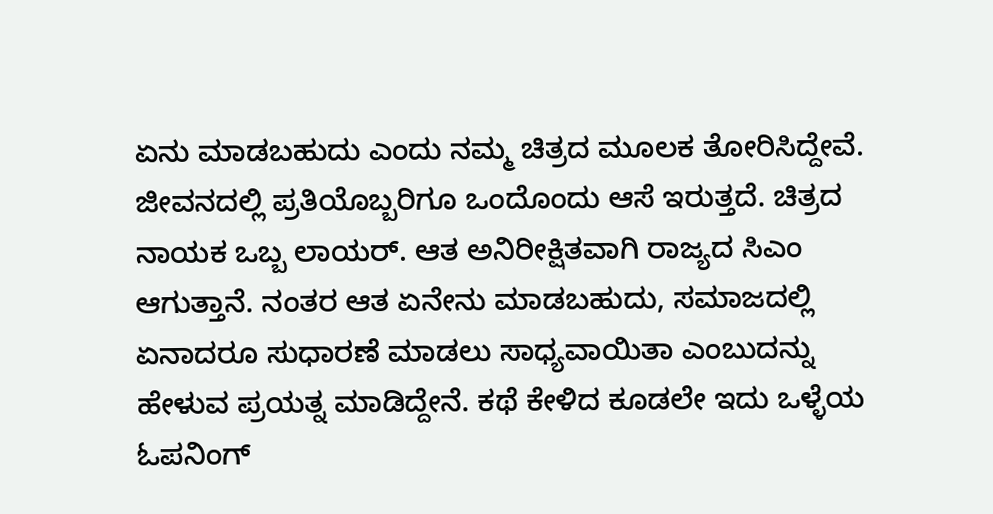ಏನು ಮಾಡಬಹುದು ಎಂದು ನಮ್ಮ ಚಿತ್ರದ ಮೂಲಕ ತೋರಿಸಿದ್ದೇವೆ. ಜೀವನದಲ್ಲಿ ಪ್ರತಿಯೊಬ್ಬರಿಗೂ ಒಂದೊಂದು ಆಸೆ ಇರುತ್ತದೆ. ಚಿತ್ರದ ನಾಯಕ ಒಬ್ಬ ಲಾಯರ್. ಆತ ಅನಿರೀಕ್ಷಿತವಾಗಿ ರಾಜ್ಯದ ಸಿಎಂ ಆಗುತ್ತಾನೆ. ನಂತರ ಆತ ಏನೇನು ಮಾಡಬಹುದು, ಸಮಾಜದಲ್ಲಿ ಏನಾದರೂ ಸುಧಾರಣೆ ಮಾಡಲು ಸಾಧ್ಯವಾಯಿತಾ ಎಂಬುದನ್ನು ಹೇಳುವ ಪ್ರಯತ್ನ ಮಾಡಿದ್ದೇನೆ. ಕಥೆ ಕೇಳಿದ ಕೂಡಲೇ ಇದು ಒಳ್ಳೆಯ ಓಪನಿಂಗ್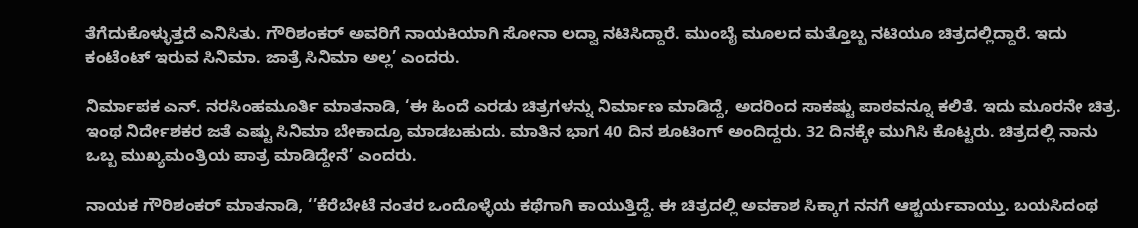ತೆಗೆದುಕೊಳ್ಳುತ್ತದೆ ಎನಿಸಿತು. ಗೌರಿಶಂಕರ್‍ ಅವರಿಗೆ ನಾಯಕಿಯಾಗಿ ಸೋನಾ ಲದ್ವಾ ನಟಿಸಿದ್ದಾರೆ. ಮುಂಬೈ ಮೂಲದ ಮತ್ತೊಬ್ಬ ನಟಿಯೂ ಚಿತ್ರದಲ್ಲಿದ್ದಾರೆ. ಇದು ಕಂಟೆಂಟ್ ಇರುವ ಸಿನಿಮಾ. ಜಾತ್ರೆ ಸಿನಿಮಾ ಅಲ್ಲ’ ಎಂದರು.

ನಿರ್ಮಾಪಕ ಎನ್. ನರಸಿಂಹಮೂರ್ತಿ ಮಾತನಾಡಿ, ‘ಈ ಹಿಂದೆ ಎರಡು ಚಿತ್ರಗಳನ್ನು ನಿರ್ಮಾಣ ಮಾಡಿದ್ದೆ, ಅದರಿಂದ ಸಾಕಷ್ಟು ಪಾಠವನ್ನೂ ಕಲಿತೆ. ಇದು ಮೂರನೇ ಚಿತ್ರ. ಇಂಥ ನಿರ್ದೇಶಕರ ಜತೆ ಎಷ್ಟು ಸಿನಿಮಾ ಬೇಕಾದ್ರೂ ಮಾಡಬಹುದು‌. ಮಾತಿನ ಭಾಗ 40 ದಿನ ಶೂಟಿಂಗ್ ಅಂದಿದ್ದರು. 32 ದಿನಕ್ಕೇ ಮುಗಿಸಿ ಕೊಟ್ಟರು. ಚಿತ್ರದಲ್ಲಿ ನಾನು ಒಬ್ಬ ಮುಖ್ಯಮಂತ್ರಿಯ ಪಾತ್ರ ಮಾಡಿದ್ದೇನೆ’ ಎಂದರು.

ನಾಯಕ ಗೌರಿಶಂಕರ್ ಮಾತನಾಡಿ, ‘’ಕೆರೆಬೇಟೆ ನಂತರ ಒಂದೊಳ್ಳೆಯ ಕಥೆಗಾಗಿ ಕಾಯುತ್ತಿದ್ದೆ. ಈ ಚಿತ್ರದಲ್ಲಿ ಅವಕಾಶ ಸಿಕ್ಕಾಗ ನನಗೆ ಆಶ್ಚರ್ಯವಾಯ್ತು. ಬಯಸಿದಂಥ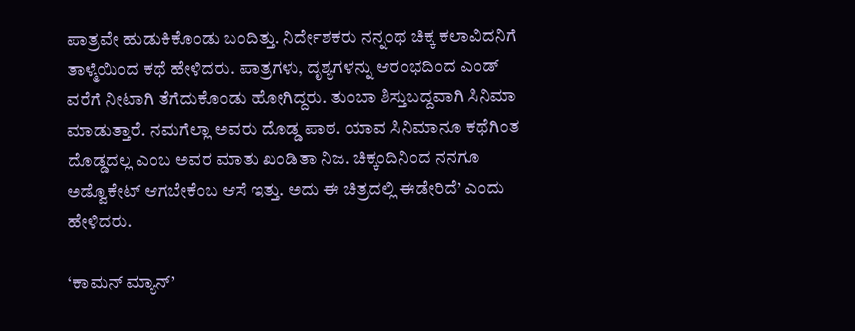ಪಾತ್ರವೇ ಹುಡುಕಿಕೊಂಡು ಬಂದಿತ್ತು. ನಿರ್ದೇಶಕರು ನನ್ನಂಥ ಚಿಕ್ಕ ಕಲಾವಿದನಿಗೆ ತಾಳ್ಮೆಯಿಂದ ಕಥೆ ಹೇಳಿದರು. ಪಾತ್ರಗಳು, ದೃಶ್ಯಗಳನ್ನು ಆರಂಭದಿಂದ ಎಂಡ್ ವರೆಗೆ ನೀಟಾಗಿ ತೆಗೆದುಕೊಂಡು ಹೋಗಿದ್ದರು. ತುಂಬಾ ಶಿಸ್ತುಬದ್ದವಾಗಿ ಸಿನಿಮಾ ಮಾಡುತ್ತಾರೆ. ನಮಗೆಲ್ಲಾ ಅವರು ದೊಡ್ಡ ಪಾಠ. ಯಾವ ಸಿನಿಮಾನೂ ಕಥೆಗಿಂತ ದೊಡ್ಡದಲ್ಲ ಎಂಬ ಅವರ ಮಾತು ಖಂಡಿತಾ ನಿಜ. ಚಿಕ್ಕಂದಿನಿಂದ ನನಗೂ ಅಡ್ವೊಕೇಟ್ ಆಗಬೇಕೆಂಬ ಆಸೆ ಇತ್ತು. ಅದು ಈ ಚಿತ್ರದಲ್ಲಿ ಈಡೇರಿದೆ’ ಎಂದು ಹೇಳಿದರು.

‘ಕಾಮನ್‍ ಮ್ಯಾನ್‍’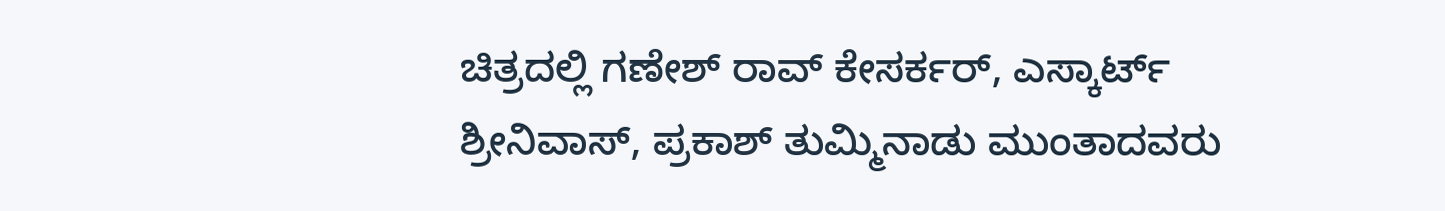ಚಿತ್ರದಲ್ಲಿ ಗಣೇಶ್‍ ರಾವ್ ಕೇಸರ್ಕರ್, ಎಸ್ಕಾರ್ಟ್ ಶ್ರೀನಿವಾಸ್, ಪ್ರಕಾಶ್ ತುಮ್ಮಿನಾಡು ಮುಂತಾದವರು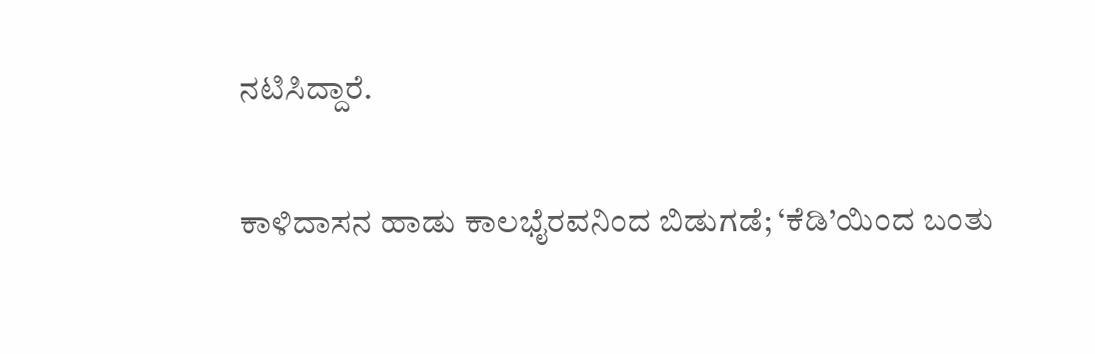ನಟಿಸಿದ್ದಾರೆ.

ಕಾಳಿದಾಸನ ಹಾಡು ಕಾಲಭೈರವನಿಂದ ಬಿಡುಗಡೆ; ‘ಕೆಡಿ’ಯಿಂದ ಬಂತು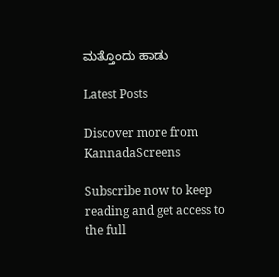ಮತ್ತೊಂದು ಹಾಡು

Latest Posts

Discover more from KannadaScreens

Subscribe now to keep reading and get access to the full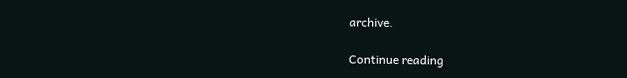archive.

Continue reading